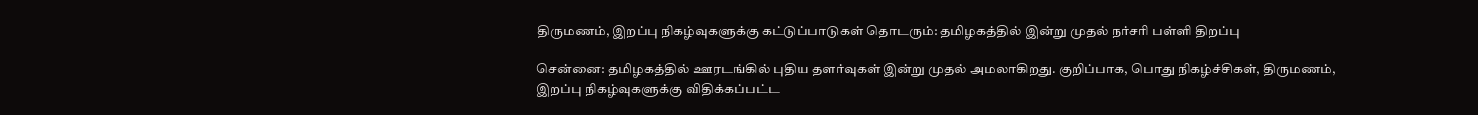திருமணம், இறப்பு நிகழ்வுகளுக்கு கட்டுப்பாடுகள் தொடரும்: தமிழகத்தில் இன்று முதல் நர்சரி பள்ளி திறப்பு

சென்னை: தமிழகத்தில் ஊரடங்கில் புதிய தளர்வுகள் இன்று முதல் அமலாகிறது. குறிப்பாக, பொது நிகழ்ச்சிகள், திருமணம், இறப்பு நிகழ்வுகளுக்கு விதிக்கப்பட்ட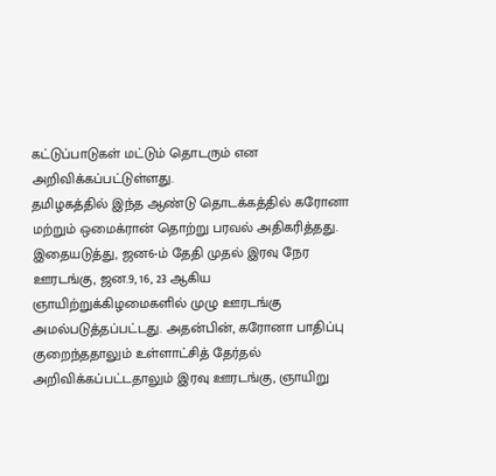கட்டுப்பாடுகள் மட்டும் தொடரும் என அறிவிக்கப்பட்டுள்ளது.
தமிழகத்தில் இந்த ஆண்டு தொடக்கத்தில் கரோனா மற்றும் ஒமைக்ரான் தொற்று பரவல் அதிகரித்தது. இதையடுத்து, ஜன6-ம் தேதி முதல் இரவு நேர ஊரடங்கு, ஜன.9, 16, 23 ஆகிய ஞாயிற்றுக்கிழமைகளில் முழு ஊரடங்கு அமல்படுத்தப்பட்டது. அதன்பின், கரோனா பாதிப்பு குறைந்ததாலும் உள்ளாட்சித் தேர்தல் அறிவிக்கப்பட்டதாலும் இரவு ஊரடங்கு, ஞாயிறு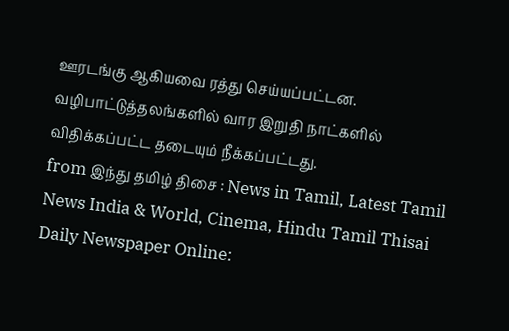ஊரடங்கு ஆகியவை ரத்து செய்யப்பட்டன. வழிபாட்டுத்தலங்களில் வார இறுதி நாட்களில் விதிக்கப்பட்ட தடையும் நீக்கப்பட்டது.
from இந்து தமிழ் திசை : News in Tamil, Latest Tamil News India & World, Cinema, Hindu Tamil Thisai Daily Newspaper Online: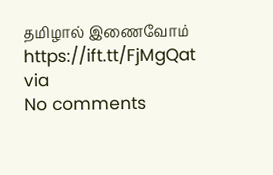தமிழால் இணைவோம் https://ift.tt/FjMgQat
via
No comments